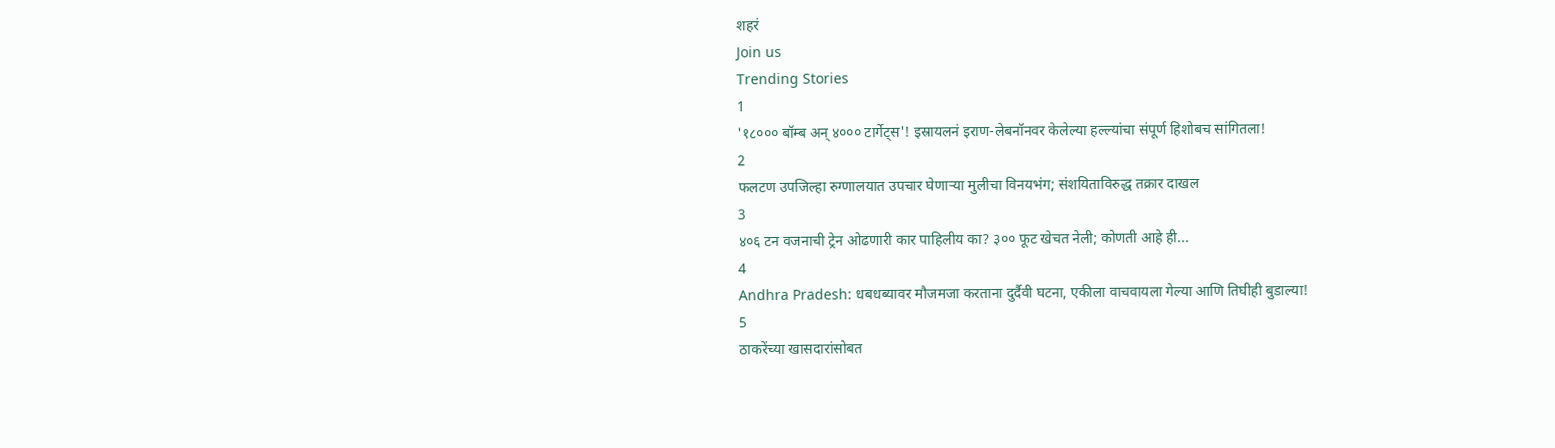शहरं
Join us
Trending Stories
1
'१८००० बॉम्ब अन् ४००० टार्गेट्स'! इस्रायलनं इराण-लेबनॉनवर केलेल्या हल्ल्यांचा संपूर्ण हिशोबच सांगितला!
2
फलटण उपजिल्हा रुग्णालयात उपचार घेणाऱ्या मुलीचा विनयभंग; संशयिताविरुद्ध तक्रार दाखल
3
४०६ टन वजनाची ट्रेन ओढणारी कार पाहिलीय का? ३०० फूट खेचत नेली; कोणती आहे ही...
4
Andhra Pradesh: धबधब्यावर मौजमजा करताना दुर्दैवी घटना, एकीला वाचवायला गेल्या आणि तिघीही बुडाल्या!
5
ठाकरेंच्या खासदारांसोबत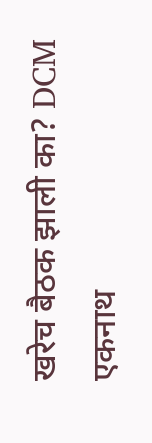खरेच बैठक झाली का? DCM एकनाथ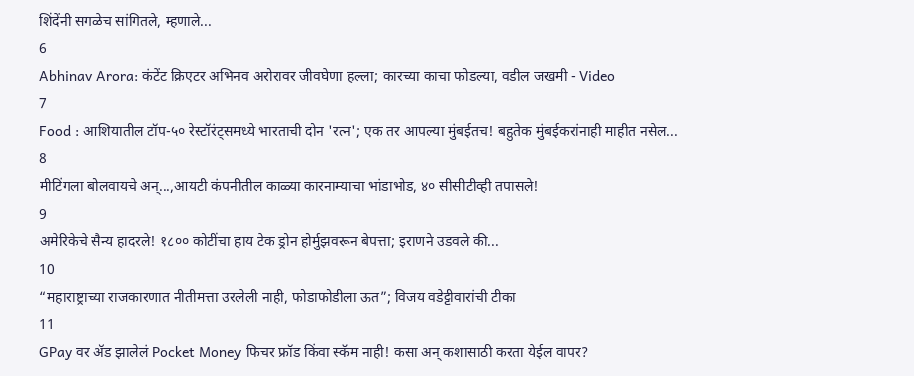शिंदेंनी सगळेच सांगितले, म्हणाले...
6
Abhinav Arora: कंटेंट क्रिएटर अभिनव अरोरावर जीवघेणा हल्ला; कारच्या काचा फोडल्या, वडील जखमी - Video
7
Food : आशियातील टॉप-५० रेस्टॉरंट्समध्ये भारताची दोन 'रत्न'; एक तर आपल्या मुंबईतच! बहुतेक मुंबईकरांनाही माहीत नसेल...
8
मीटिंगला बोलवायचे अन्...,आयटी कंपनीतील काळ्या कारनाम्याचा भांडाभोड, ४० सीसीटीव्ही तपासले!
9
अमेरिकेचे सैन्य हादरले! १८०० कोटींचा हाय टेक ड्रोन होर्मुझवरून बेपत्ता; इराणने उडवले की...
10
“महाराष्ट्राच्या राजकारणात नीतीमत्ता उरलेली नाही, फोडाफोडीला ऊत”; विजय वडेट्टीवारांची टीका
11
GPay वर ॲड झालेलं Pocket Money फिचर फ्रॉड किंवा स्कॅम नाही! कसा अन् कशासाठी करता येईल वापर?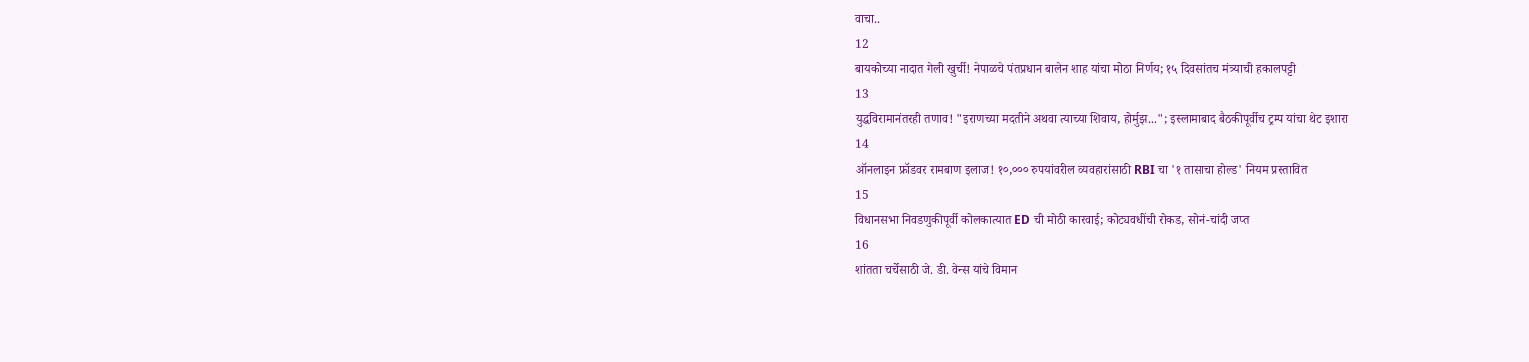वाचा..
12
बायकोच्या नादात गेली खुर्ची! नेपाळचे पंतप्रधान बालेन शाह यांचा मोठा निर्णय; १५ दिवसांतच मंत्र्याची हकालपट्टी
13
युद्धविरामानंतरही तणाव! "इराणच्या मदतीने अथवा त्याच्या शिवाय, होर्मुझ..."; इस्लामाबाद बैठकीपूर्वीच ट्रम्प यांचा थेट इशारा
14
ऑनलाइन फ्रॉडवर रामबाण इलाज! १०,००० रुपयांवरील व्यवहारांसाठी RBI चा '१ तासाचा होल्ड' नियम प्रस्तावित
15
विधानसभा निवडणुकीपूर्वी कोलकात्यात ED ची मोठी कारवाई; कोट्यवधींची रोकड, सोनं-चांदी जप्त
16
शांतता चर्चेसाठी जे. डी. वेन्स यांचे विमान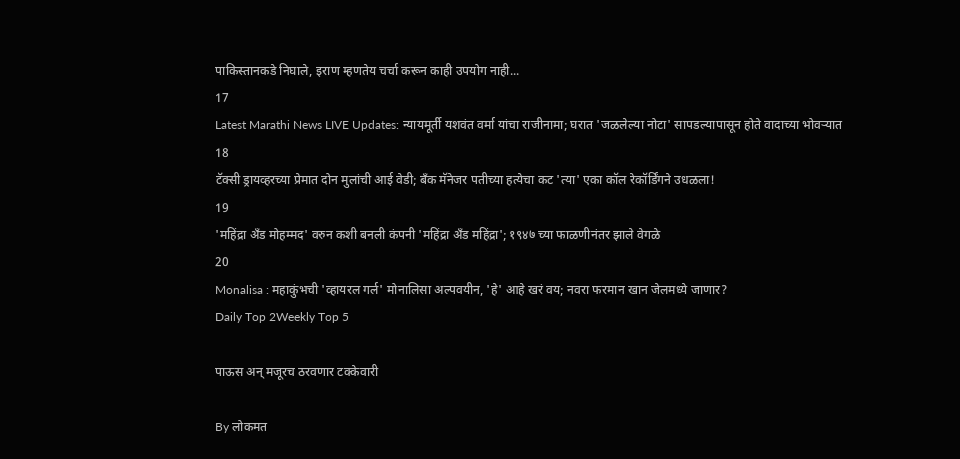पाकिस्तानकडे निघाले, इराण म्हणतेय चर्चा करून काही उपयोग नाही...
17
Latest Marathi News LIVE Updates: न्यायमूर्ती यशवंत वर्मा यांचा राजीनामा; घरात 'जळलेल्या नोटा' सापडल्यापासून होते वादाच्या भोवऱ्यात
18
टॅक्सी ड्रायव्हरच्या प्रेमात दोन मुलांची आई वेडी; बँक मॅनेजर पतीच्या हत्येचा कट 'त्या' एका कॉल रेकॉर्डिंगने उधळला!
19
'महिंद्रा अँड मोहम्मद' वरुन कशी बनली कंपनी 'महिंद्रा अँड महिंद्रा'; १९४७ च्या फाळणीनंतर झाले वेगळे
20
Monalisa : महाकुंभची 'व्हायरल गर्ल' मोनालिसा अल्पवयीन, 'हे' आहे खरं वय; नवरा फरमान खान जेलमध्ये जाणार?
Daily Top 2Weekly Top 5

पाऊस अन् मजूरच ठरवणार टक्केवारी

By लोकमत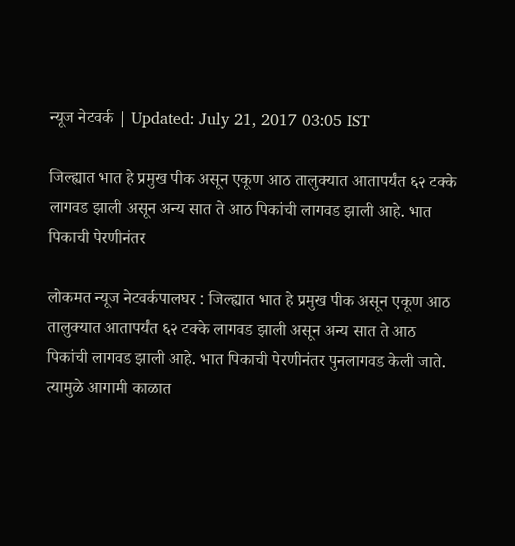न्यूज नेटवर्क | Updated: July 21, 2017 03:05 IST

जिल्ह्यात भात हे प्रमुख पीक असून एकूण आठ तालुक्यात आतापर्यंत ६२ टक्के लागवड झाली असून अन्य सात ते आठ पिकांची लागवड झाली आहे. भात पिकाची पेरणीनंतर

लोकमत न्यूज नेटवर्कपालघर : जिल्ह्यात भात हे प्रमुख पीक असून एकूण आठ तालुक्यात आतापर्यंत ६२ टक्के लागवड झाली असून अन्य सात ते आठ पिकांची लागवड झाली आहे. भात पिकाची पेरणीनंतर पुनलागवड केली जाते. त्यामुळे आगामी काळात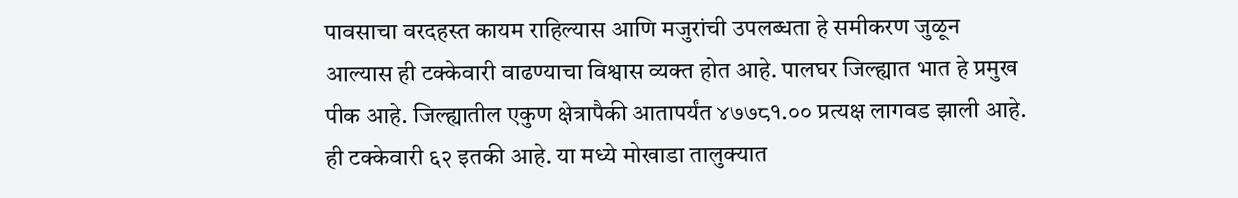पावसाचा वरदहस्त कायम राहिल्यास आणि मजुरांची उपलब्धता हे समीकरण जुळून आल्यास ही टक्केवारी वाढण्याचा विश्वास व्यक्त होत आहे. पालघर जिल्ह्यात भात हे प्रमुख पीक आहे. जिल्ह्यातील एकुण क्षेत्रापैकी आतापर्यंत ४७७८१.०० प्रत्यक्ष लागवड झाली आहे. ही टक्केवारी ६२ इतकी आहे. या मध्ये मोखाडा तालुक्यात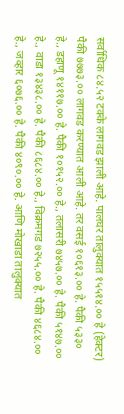सर्वाधिक ८४.५२ टक्के लागवड झाली आहे. पालघर तालुक्यात १५५१४.०० हे (हेक्टर) पैकी ७७७३.०० लागवड करण्यात आली आहे. तर वसई १०६१३.०० हे. पैकी ५३३० हे., डहाणू १४११७.०० हे. पैकी १०१५२.०० हे., तलासरी ७४५७.०० हे. पैकी ५१४७.०० हे., वाडा १३४३८.०० हे. पैकी ८६८४.०० हे., विक्रमगड ७२५५.०० हे. पैकी ४६८४.०० हे., जव्हार ६०७६.०० हे. पैकी ४०९०.०० हे. आणि मोखाडा तालुक्यात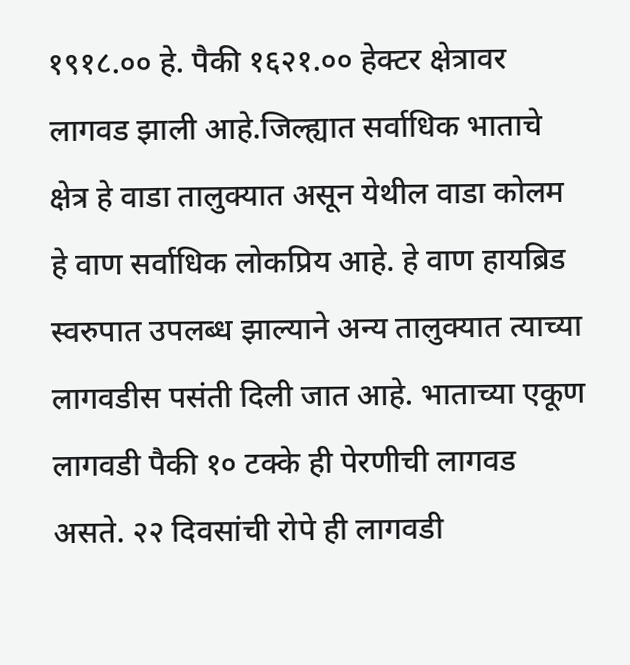१९१८.०० हे. पैकी १६२१.०० हेक्टर क्षेत्रावर लागवड झाली आहे.जिल्ह्यात सर्वाधिक भाताचे क्षेत्र हे वाडा तालुक्यात असून येथील वाडा कोलम हे वाण सर्वाधिक लोकप्रिय आहे. हे वाण हायब्रिड स्वरुपात उपलब्ध झाल्याने अन्य तालुक्यात त्याच्या लागवडीस पसंती दिली जात आहे. भाताच्या एकूण लागवडी पैकी १० टक्के ही पेरणीची लागवड असते. २२ दिवसांची रोपे ही लागवडी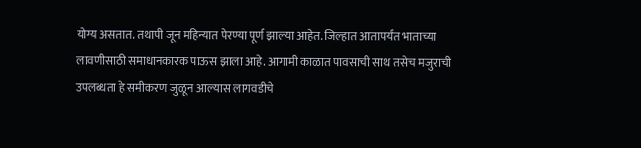योग्य असतात. तथापी जून महिन्यात पेरण्या पूर्ण झाल्या आहेत. जिल्हात आतापर्यंत भाताच्या लावणीसाठी समाधानकारक पाऊस झाला आहे. आगामी काळात पावसाची साथ तसेच मजुराची उपलब्धता हे समीकरण जुळून आल्यास लागवडीचे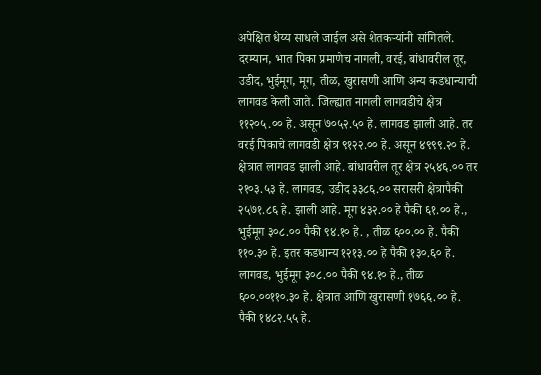अपेक्षित धेय्य साधले जाईल असे शेतकऱ्यांनी सांगितले. दरम्यान, भात पिका प्रमाणेच नागली, वरई, बांधावरील तूर, उडीद, भुईमूग, मूग, तीळ, खुरासणी आणि अन्य कडधान्याची लागवड केली जाते. जिल्ह्यात नागली लागवडीचे क्षेत्र ११२०५.०० हे. असून ७०५२.५० हे. लागवड झाली आहे. तर वरई पिकाचे लागवडी क्षेत्र ९१२२.०० हे. असून ४९९९.२० हे. क्षेत्रात लागवड झाली आहे. बांधावरील तूर क्षेत्र २५४६.०० तर २१०३.५३ हे. लागवड, उडीद ३३८६.०० सरासरी क्षेत्रापैकी २५७१.८६ हे. झाली आहे. मूग ४३२.०० हे पैकी ६१.०० हे., भुईमूग ३०८.०० पैकी ९४.१० हे. , तीळ ६००.०० हे. पैकी ११०.३० हे. इतर कडधान्य १२१३.०० हे पैकी १३०.६० हे. लागवड, भुईमूग ३०८.०० पैकी ९४.१० हे., तीळ ६००.००११०.३० हे. क्षेत्रात आणि खुरासणी १७६६.०० हे. पैकी १४८२.५५ हे.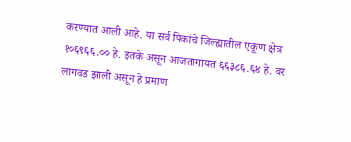करण्यात आली आहे. या सर्व पिकांचे जिल्ह्यातील एकूण क्षेत्र १०६९६६.०० हे. इतके असून आजतागायत ६६३८६.६४ हे. वर लागवड झाली असून हे प्रमाण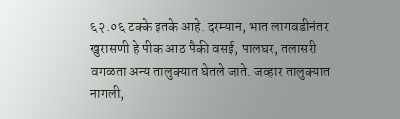६२.०६ टक्के इतके आहे. दरम्यान, भात लागवडीनंतर खुरासणी हे पीक आठ पैकी वसई, पालघर, तलासरी वगळता अन्य तालुक्यात घेतले जाते. जव्हार तालुक्यात नागली,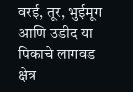वरई, तूर, भुईमूग आणि उडीद या पिकाचे लागवड क्षेत्र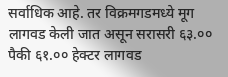सर्वाधिक आहे. तर विक्रमगडमध्ये मूग लागवड केली जात असून सरासरी ६३.०० पैकी ६१.०० हेक्टर लागवड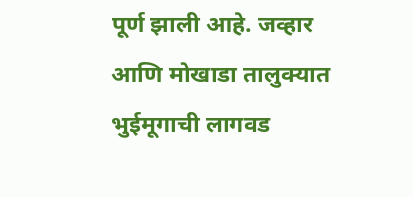पूर्ण झाली आहे. जव्हार आणि मोखाडा तालुक्यात भुईमूगाची लागवड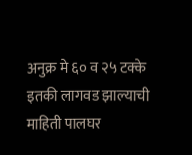अनुक्र मे ६० व २५ टक्के इतकी लागवड झाल्याची माहिती पालघर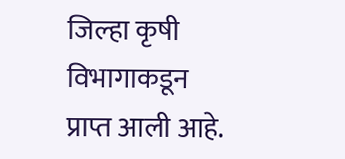जिल्हा कृषी विभागाकडून प्राप्त आली आहे.